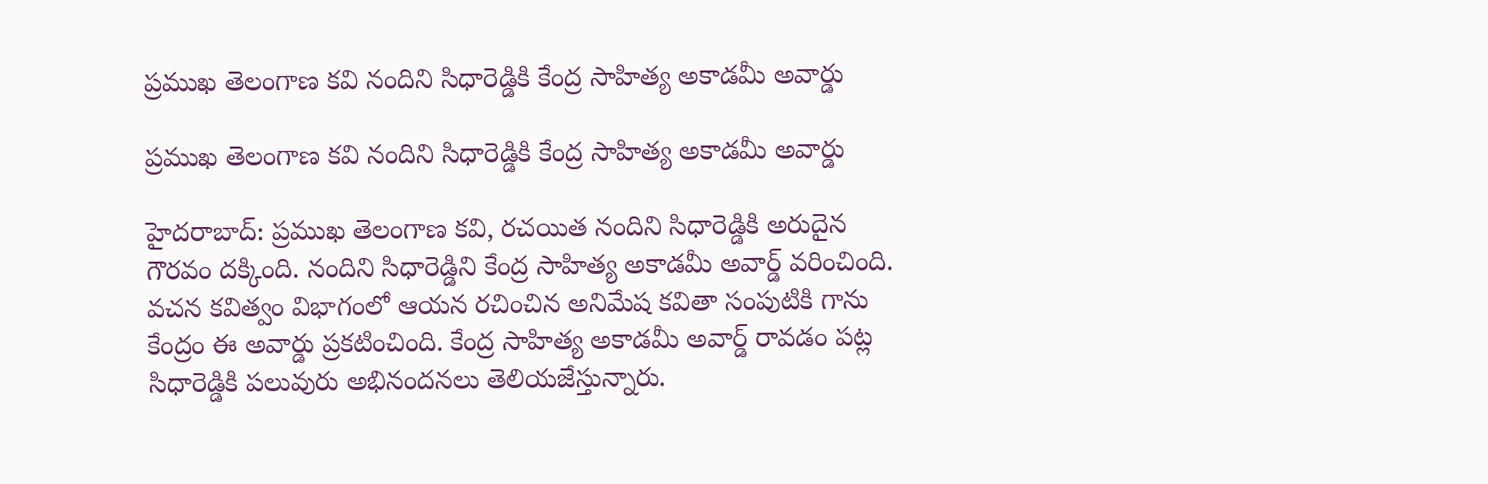ప్రముఖ తెలంగాణ కవి నందిని సిధారెడ్డికి కేంద్ర సాహిత్య అకాడమీ అవార్డు

ప్రముఖ తెలంగాణ కవి నందిని సిధారెడ్డికి కేంద్ర సాహిత్య అకాడమీ అవార్డు

హైదరాబాద్: ప్రముఖ తెలంగాణ కవి, రచయిత నందిని సిధారెడ్డికి అరుదైన గౌరవం దక్కింది. నందిని సిధారెడ్డిని కేంద్ర సాహిత్య అకాడమీ అవార్డ్ వరించింది. వచన కవిత్వం విభాగంలో ఆయన రచించిన అనిమేష కవితా సంపుటికి గాను కేంద్రం ఈ అవార్డు ప్రకటించింది. కేంద్ర సాహిత్య అకాడమీ అవార్డ్ రావడం పట్ల సిధారెడ్డికి పలువురు అభినందనలు తెలియజేస్తున్నారు.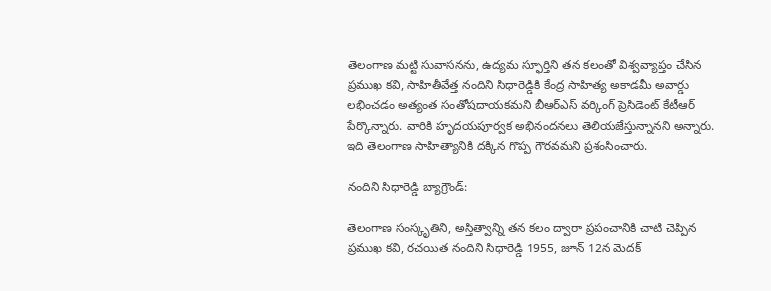తెలంగాణ మట్టి సువాసనను, ఉద్యమ స్ఫూర్తిని తన కలంతో విశ్వవ్యాప్తం చేసిన ప్రముఖ కవి, సాహితీవేత్త నందిని సిధారెడ్డికి కేంద్ర సాహిత్య అకాడమీ అవార్డు లభించడం అత్యంత సంతోషదాయకమని బీఆర్ఎస్ వర్కింగ్ ప్రెసిడెంట్ కేటీఆర్ పేర్కొన్నారు. వారికి హృదయపూర్వక అభినందనలు తెలియజేస్తున్నానని అన్నారు. ఇది తెలంగాణ సాహిత్యానికి దక్కిన గొప్ప గౌరవమని ప్రశంసించారు.

నందిని సిధారెడ్డి బ్యాగ్రౌండ్:

తెలంగాణ సంస్కృతిని, అస్తిత్వాన్ని తన కలం ద్వారా ప్రపంచానికి చాటి చెప్పిన ప్రముఖ కవి, రచయిత నందిని సిధారెడ్డి 1955, జూన్ 12న మెదక్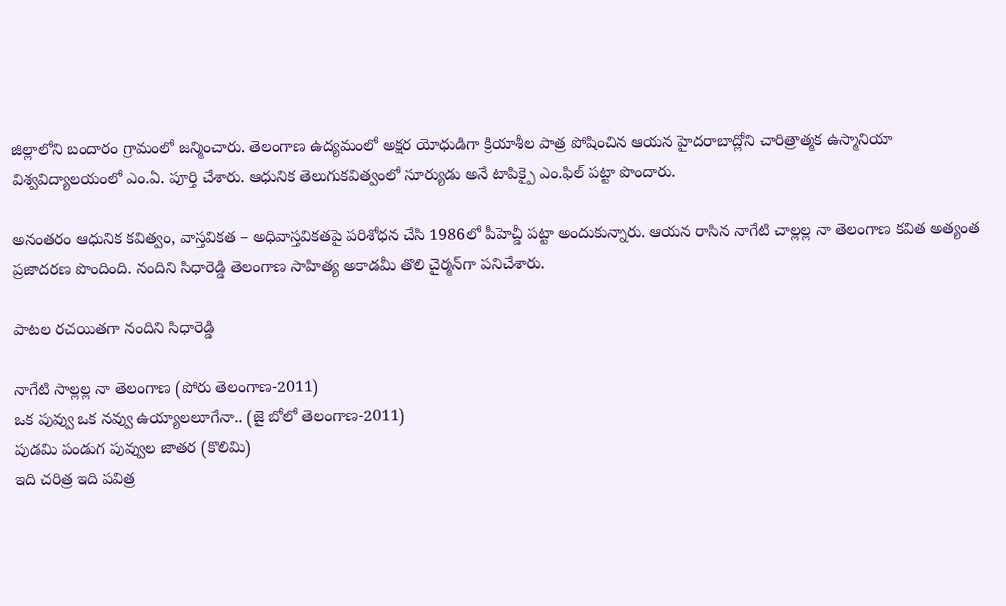జిల్లాలోని బందారం గ్రామంలో జన్మించారు. తెలంగాణ ఉద్యమంలో అక్షర యోధుడిగా క్రియాశీల పాత్ర పోషించిన ఆయన హైదరాబాద్లోని చారిత్రాత్మక ఉస్మానియా విశ్వవిద్యాలయంలో ఎం.ఏ. పూర్తి చేశారు. ఆధునిక తెలుగుకవిత్వంలో సూర్యుడు అనే టాపిక్పై ఎం.ఫిల్‌ పట్టా పొందారు.

అనంతరం ఆధునిక కవిత్వం, వాస్తవికత – అధివాస్తవికతపై పరిశోధన చేసి 1986లో పీహెచ్డీ పట్టా అందుకున్నారు. ఆయన రాసిన నాగేటి చాల్లల్ల నా తెలంగాణ కవిత అత్యంత ప్రజాదరణ పొందింది. నందిని సిధారెడ్డి తెలంగాణ సాహిత్య అకాడమీ తొలి చైర్మన్‌గా పనిచేశారు.

పాటల రచయితగా నందిని సిధారెడ్డి

నాగేటి సాల్లల్ల నా తెలంగాణ (పోరు తెలంగాణ-2011)
ఒక పువ్వు ఒక నవ్వు ఉయ్యాలలూగేనా.. (జై బోలో తెలంగాణ-2011)
పుడమి పండుగ పువ్వుల జాతర (కొలిమి)
ఇది చరిత్ర ఇది పవిత్ర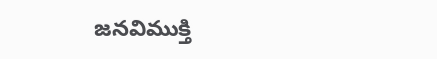జనవిముక్తి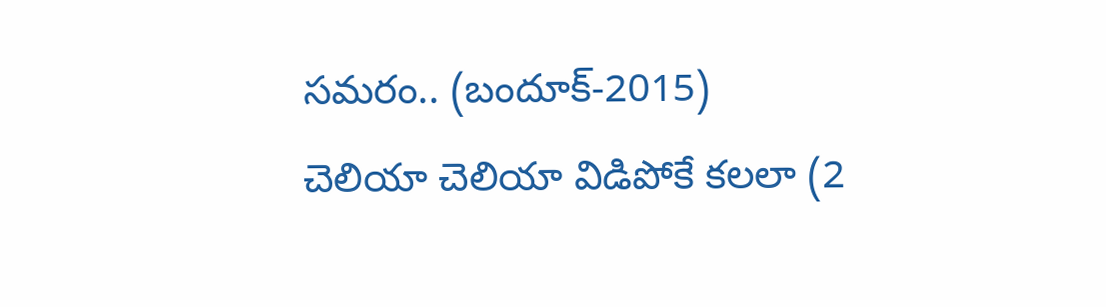సమరం.. (బందూక్-2015)
చెలియా చెలియా విడిపోకే కలలా (2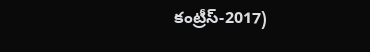కంట్రీస్-2017)